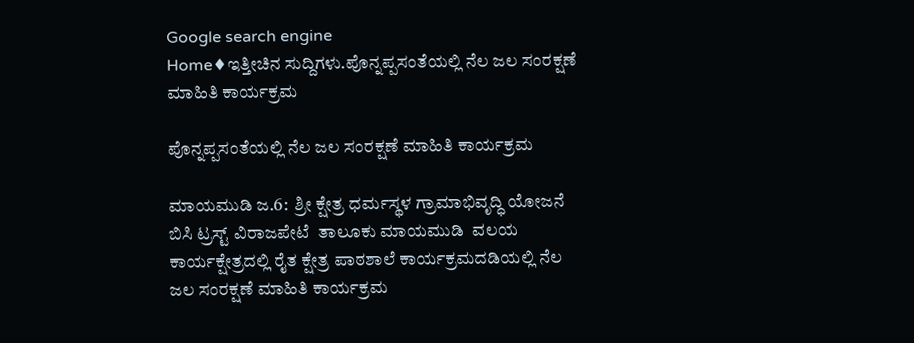Google search engine
Home♦ಇತ್ತೀಚಿನ ಸುದ್ದಿಗಳು.ಪೊನ್ನಪ್ಪಸಂತೆಯಲ್ಲಿ ನೆಲ ಜಲ ಸಂರಕ್ಷಣೆ ಮಾಹಿತಿ ಕಾರ್ಯಕ್ರಮ

ಪೊನ್ನಪ್ಪಸಂತೆಯಲ್ಲಿ ನೆಲ ಜಲ ಸಂರಕ್ಷಣೆ ಮಾಹಿತಿ ಕಾರ್ಯಕ್ರಮ

ಮಾಯಮುಡಿ ಜ.6:  ಶ್ರೀ ಕ್ಷೇತ್ರ ಧರ್ಮಸ್ಥಳ ಗ್ರಾಮಾಭಿವೃದ್ಧಿ ಯೋಜನೆ ಬಿಸಿ ಟ್ರಸ್ಟ್ ವಿರಾಜಪೇಟೆ  ತಾಲೂಕು ಮಾಯಮುಡಿ  ವಲಯ ಕಾರ್ಯಕ್ಷೇತ್ರದಲ್ಲಿ ರೈತ ಕ್ಷೇತ್ರ ಪಾಠಶಾಲೆ ಕಾರ್ಯಕ್ರಮದಡಿಯಲ್ಲಿ ನೆಲ ಜಲ ಸಂರಕ್ಷಣೆ ಮಾಹಿತಿ ಕಾರ್ಯಕ್ರಮ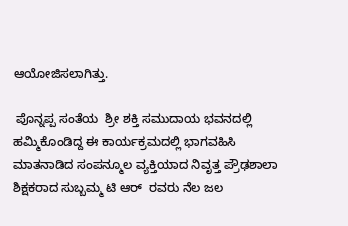ಆಯೋಜಿಸಲಾಗಿತ್ತು.

 ಪೊನ್ನಪ್ಪ ಸಂತೆಯ  ಶ್ರೀ ಶಕ್ತಿ ಸಮುದಾಯ ಭವನದಲ್ಲಿ  ಹಮ್ಮಿಕೊಂಡಿದ್ದ ಈ ಕಾರ್ಯಕ್ರಮದಲ್ಲಿ ಭಾಗವಹಿಸಿ ಮಾತನಾಡಿದ ಸಂಪನ್ಮೂಲ ವ್ಯಕ್ತಿಯಾದ ನಿವೃತ್ತ ಪ್ರೌಢಶಾಲಾ ಶಿಕ್ಷಕರಾದ ಸುಬ್ಬಮ್ಮ ಟಿ ಆರ್  ರವರು ನೆಲ ಜಲ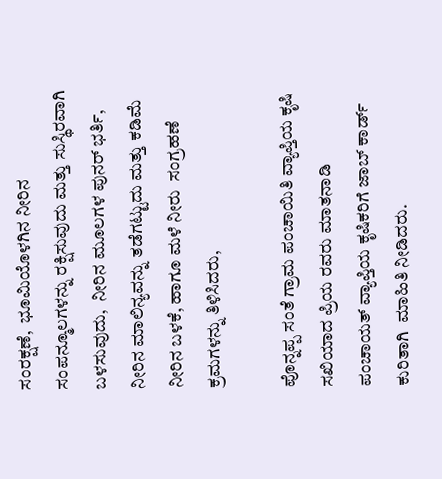ಸಂರಕ್ಷಣೆ,  ಭೂಮಿಯೊಳಗಿನ ನೀರಿನ ಸಂಪನ್ಮೂಲಗಳನ್ನು ರಕ್ಷಿಸುವುದು ಮತ್ತು ಸುಸ್ಥಿರವಾಗಿ ಬಳಸುವುದು,  ನೀರಿನ ಮೂಲಗಳ ಪುನರ್ ಭರ್ತಿ, ನೀರಿನ ಮಾಲಿನ್ಯವನ್ನು ತಡೆಗಟ್ಟುದು ಮತ್ತು ಕಡಿಮೆ ನೀರಿನ ಬಳಕೆ, ಹಾಗೂ ಮಳೆ ನೀರು  ಸಂಗ್ರಹಣೆ ಕ್ರಮಗಳನ್ನು ತಿಳಿಸಿದರು,

ಪೊನ್ನಪ್ಪ ಸಂತೆ ಗ್ರಾಮ ಪಂಚಾಯಿತಿ ವ್ಯಾಪ್ತಿಯ ಕೃಷಿ ಸಖಿಯಾದ ಪ್ರಿಯ ರವರು ಮಾತನಾಡಿ ಪಂಚಾಯತ್ ವ್ಯಾಪ್ತಿಯ ಕೃಷಿಕರಿಗೆ ಜಾಬ್ ಕಾರ್ಡ್ ಕುರಿತಾಗಿ  ಮಾಹಿತಿ ನೀಡಿದರು.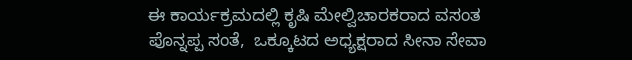ಈ ಕಾರ್ಯಕ್ರಮದಲ್ಲಿ ಕೃಷಿ ಮೇಲ್ವಿಚಾರಕರಾದ ವಸಂತ ಪೊನ್ನಪ್ಪ ಸಂತೆ,  ಒಕ್ಕೂಟದ ಅಧ್ಯಕ್ಷರಾದ ಸೀನಾ ಸೇವಾ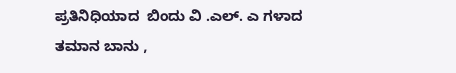ಪ್ರತಿನಿಧಿಯಾದ  ಬಿಂದು ವಿ .ಎಲ್. ಎ ಗಳಾದ ತಮಾನ ಬಾನು ,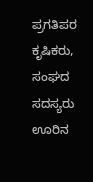ಪ್ರಗತಿಪರ ಕೃಷಿಕರು, ಸಂಘದ ಸದಸ್ಯರು ಊರಿನ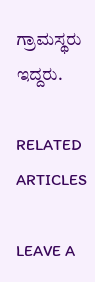ಗ್ರಾಮಸ್ಥರು ಇದ್ದರು.

RELATED ARTICLES

LEAVE A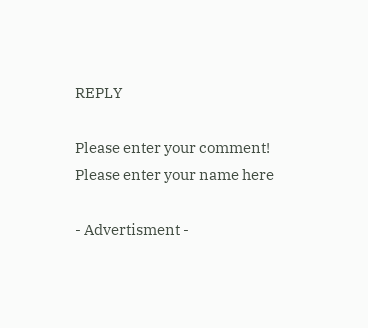REPLY

Please enter your comment!
Please enter your name here

- Advertisment -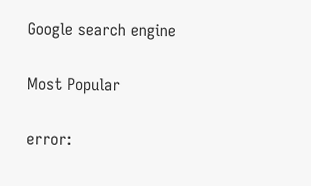Google search engine

Most Popular

error: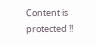Content is protected !!